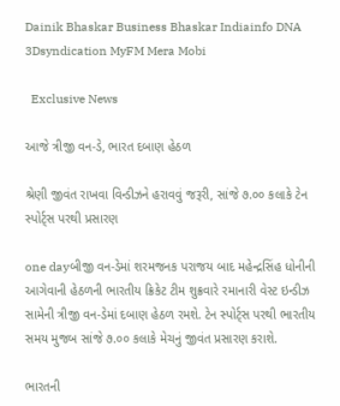Dainik Bhaskar Business Bhaskar Indiainfo DNA 3Dsyndication MyFM Mera Mobi

  Exclusive News

આજે ત્રીજી વન-ડે, ભારત દબાણ હેઠળ

શ્રેણી જીવંત રાખવા વિન્ડીઝને હરાવવું જરૂરી, સાંજે ૭.૦૦ કલાકે ટેન સ્પોર્ટ્સ પરથી પ્રસારણ

one dayબીજી વન-ડેમાં શરમજનક પરાજય બાદ મહેન્દ્રસિંહ ધોનીની આગેવાની હેઠળની ભારતીય ક્રિકેટ ટીમ શુક્રવારે રમાનારી વેસ્ટ ઇન્ડીઝ સામેની ત્રીજી વન-ડેમાં દબાણ હેઠળ રમશે. ટેન સ્પોર્ટ્સ પરથી ભારતીય સમય મુજબ સાંજે ૭.૦૦ કલાકે મેચનું જીવંત પ્રસારણ કરાશે.

ભારતની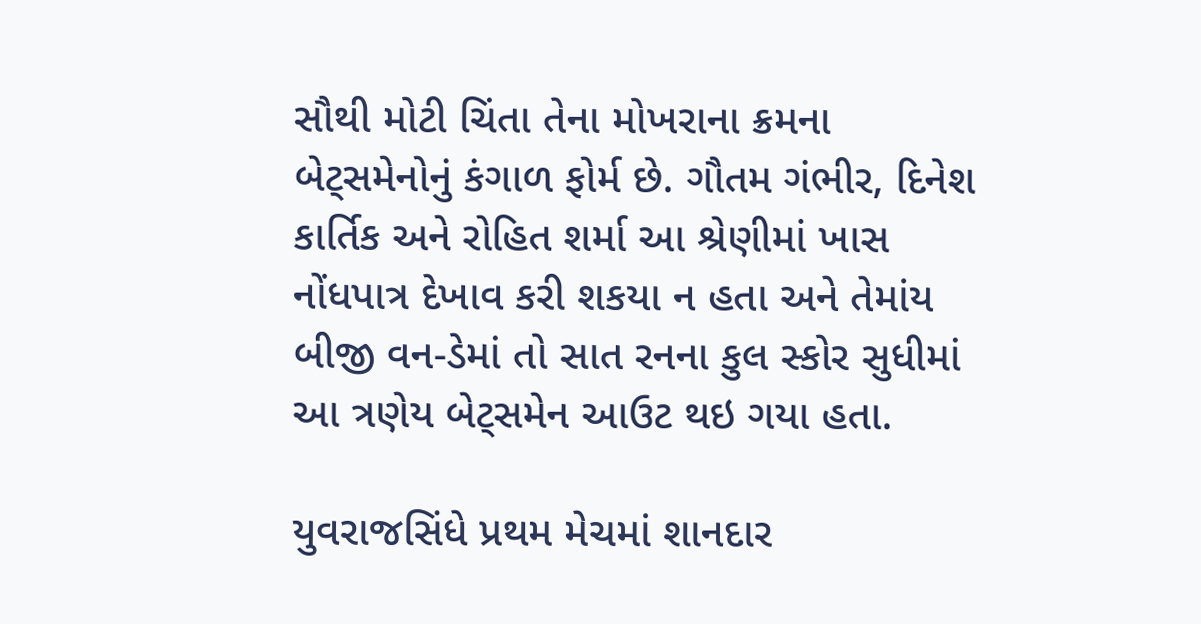સૌથી મોટી ચિંતા તેના મોખરાના ક્રમના બેટ્સમેનોનું કંગાળ ફોર્મ છે. ગૌતમ ગંભીર, દિનેશ કાર્તિક અને રોહિત શર્મા આ શ્રેણીમાં ખાસ નોંધપાત્ર દેખાવ કરી શકયા ન હતા અને તેમાંય બીજી વન-ડેમાં તો સાત રનના કુલ સ્કોર સુધીમાં આ ત્રણેય બેટ્સમેન આઉટ થઇ ગયા હતા.

યુવરાજસિંધે પ્રથમ મેચમાં શાનદાર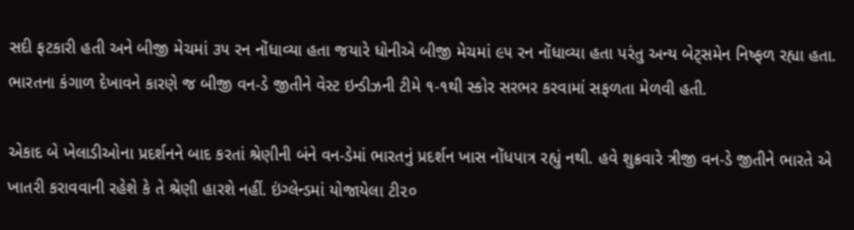સદી ફટકારી હતી અને બીજી મેચમાં ૩૫ રન નોંધાવ્યા હતા જયારે ધોનીએ બીજી મેચમાં ૯૫ રન નોંધાવ્યા હતા પરંતુ અન્ય બેટ્સમેન નિષ્ફળ રહ્યા હતા. ભારતના કંગાળ દેખાવને કારણે જ બીજી વન-ડે જીતીને વેસ્ટ ઇન્ડીઝની ટીમે ૧-૧થી સ્કોર સરભર કરવામાં સફળતા મેળવી હતી.

એકાદ બે ખેલાડીઓના પ્રદર્શનને બાદ કરતાં શ્રેણીની બંને વન-ડેમાં ભારતનું પ્રદર્શન ખાસ નોંધપાત્ર રહ્યું નથી. હવે શુક્રવારે ત્રીજી વન-ડે જીતીને ભારતે એ ખાતરી કરાવવાની રહેશે કે તે શ્રેણી હારશે નહીં. ઇંગ્લેન્ડમાં યોજાયેલા ટી૨૦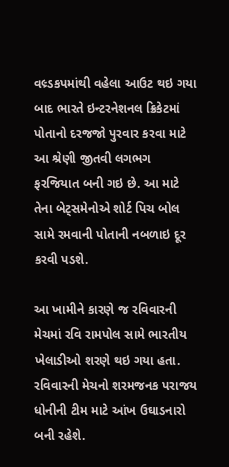વલ્ર્ડકપમાંથી વહેલા આઉટ થઇ ગયા બાદ ભારતે ઇન્ટરનેશનલ ક્રિકેટમાં પોતાનો દરજજો પુરવાર કરવા માટે આ શ્રેણી જીતવી લગભગ ફરજિયાત બની ગઇ છે. આ માટે તેના બેટ્સમેનોએ શોર્ટ પિચ બોલ સામે રમવાની પોતાની નબળાઇ દૂર કરવી પડશે.

આ ખામીને કારણે જ રવિવારની મેચમાં રવિ રામપોલ સામે ભારતીય ખેલાડીઓ શરણે થઇ ગયા હતા. રવિવારની મેચનો શરમજનક પરાજય ધોનીની ટીમ માટે આંખ ઉઘાડનારો બની રહેશે.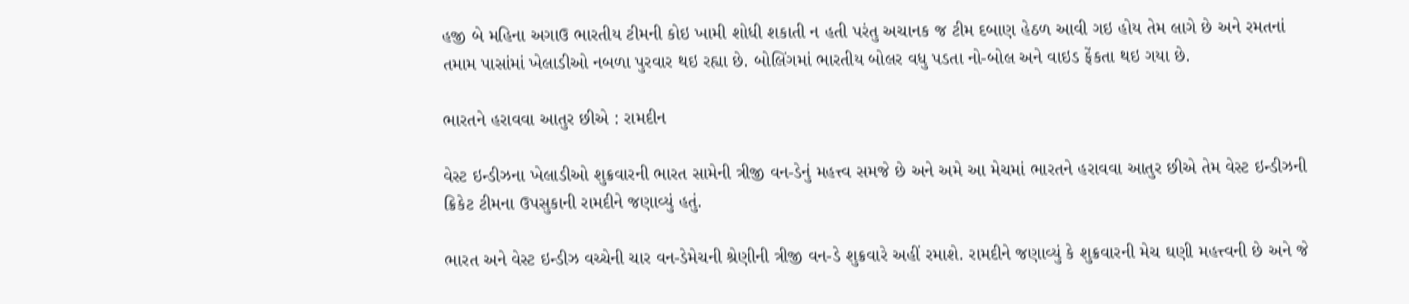હજી બે મહિના અગાઉ ભારતીય ટીમની કોઇ ખામી શોધી શકાતી ન હતી પરંતુ અચાનક જ ટીમ દબાણ હેઠળ આવી ગઇ હોય તેમ લાગે છે અને રમતનાં તમામ પાસાંમાં ખેલાડીઓ નબળા પુરવાર થઇ રહ્યા છે. બોલિંગમાં ભારતીય બોલર વધુ પડતા નો-બોલ અને વાઇડ ફેંકતા થઇ ગયા છે.

ભારતને હરાવવા આતુર છીએ : રામદીન

વેસ્ટ ઇન્ડીઝના ખેલાડીઓ શુક્રવારની ભારત સામેની ત્રીજી વન-ડેનું મહત્ત્વ સમજે છે અને અમે આ મેચમાં ભારતને હરાવવા આતુર છીએ તેમ વેસ્ટ ઇન્ડીઝની ક્રિકેટ ટીમના ઉપસુકાની રામદીને જણાવ્યું હતું.

ભારત અને વેસ્ટ ઇન્ડીઝ વચ્ચેની ચાર વન-ડેમેચની શ્રેણીની ત્રીજી વન-ડે શુક્રવારે અહીં રમાશે. રામદીને જણાવ્યું કે શુક્રવારની મેચ ઘણી મહત્ત્વની છે અને જે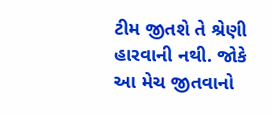ટીમ જીતશે તે શ્રેણી હારવાની નથી. જોકે આ મેચ જીતવાનો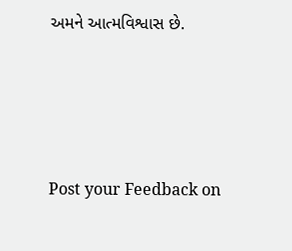અમને આત્મવિશ્વાસ છે.




Post your Feedback on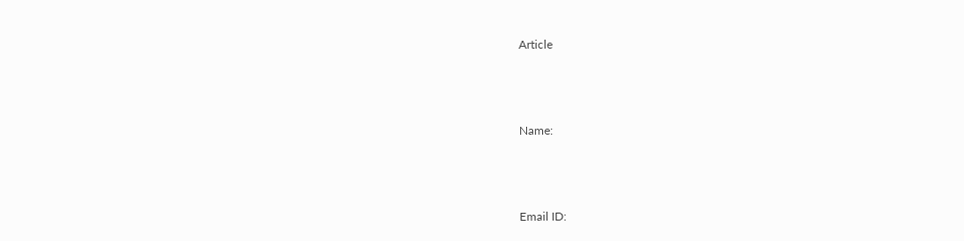Article



Name:



Email ID: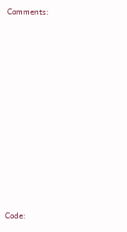Comments:















Code: